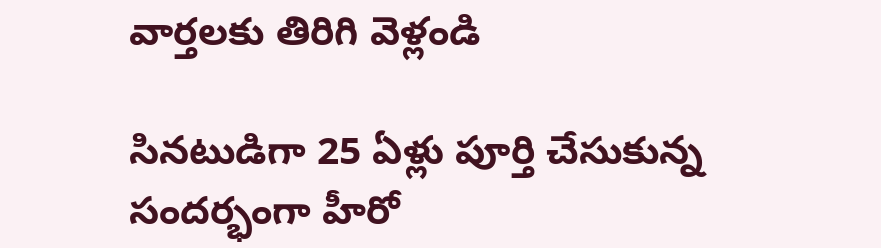వార్తలకు తిరిగి వెళ్లండి

సినటుడిగా 25 ఏళ్లు పూర్తి చేసుకున్న సందర్భంగా హీరో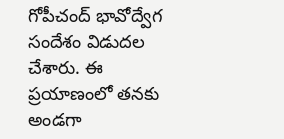గోపీచంద్ భావోద్వేగ సందేశం విడుదల చేశారు. ఈ ప్రయాణంలో తనకు అండగా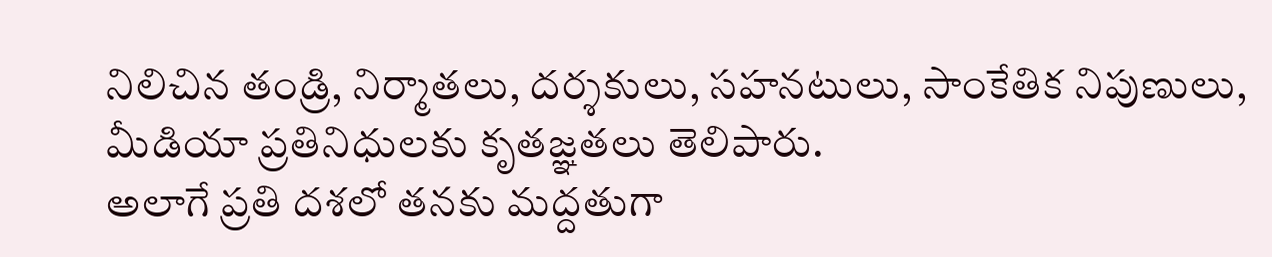నిలిచిన తండ్రి, నిర్మాతలు, దర్శకులు, సహనటులు, సాంకేతిక నిపుణులు, మీడియా ప్రతినిధులకు కృతజ్ఞతలు తెలిపారు.
అలాగే ప్రతి దశలో తనకు మద్దతుగా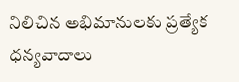నిలిచిన అభిమానులకు ప్రత్యేక ధన్యవాదాలు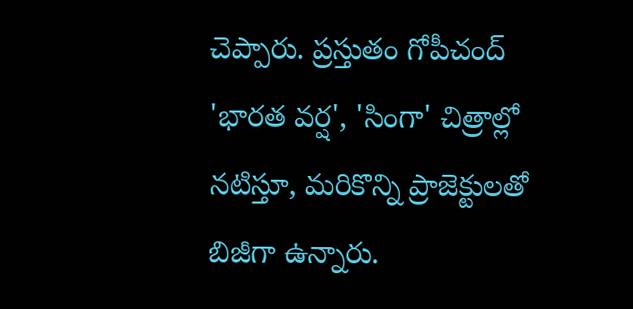చెప్పారు. ప్రస్తుతం గోపీచంద్ 'భారత వర్ష', 'సింగా' చిత్రాల్లో నటిస్తూ, మరికొన్ని ప్రాజెక్టులతో బిజీగా ఉన్నారు.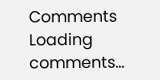Comments
Loading comments...